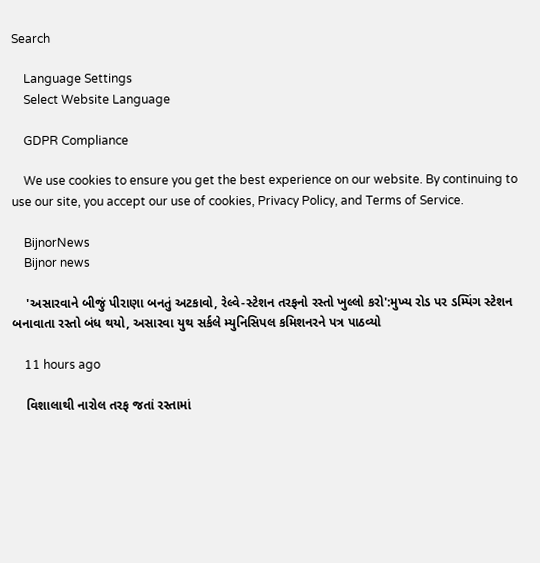Search

    Language Settings
    Select Website Language

    GDPR Compliance

    We use cookies to ensure you get the best experience on our website. By continuing to use our site, you accept our use of cookies, Privacy Policy, and Terms of Service.

    BijnorNews
    Bijnor news

    'અસારવાને બીજું પીરાણા બનતું અટકાવો, રેલ્વે-સ્ટેશન તરફનો રસ્તો ખુલ્લો કરો':મુખ્ય રોડ પર ડમ્પિંગ સ્ટેશન બનાવાતા રસ્તો બંધ થયો, અસારવા યુથ સર્કલે મ્યુનિસિપલ કમિશનરને પત્ર પાઠવ્યો

    11 hours ago

    વિશાલાથી નારોલ તરફ જતાં રસ્તામાં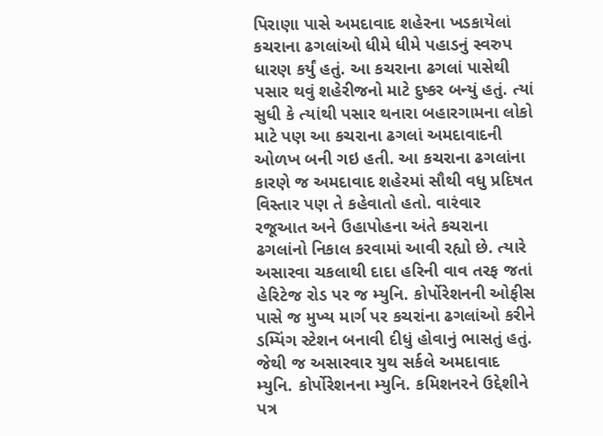પિરાણા પાસે અમદાવાદ શહેરના ખડકાયેલાં કચરાના ઢગલાંઓ ધીમે ધીમે પહાડનું સ્વરુપ ધારણ કર્યું હતું. આ કચરાના ઢગલાં પાસેથી પસાર થવું શહેરીજનો માટે દુષ્કર બન્યું હતું. ત્યાં સુધી કે ત્યાંથી પસાર થનારા બહારગામના લોકો માટે પણ આ કચરાના ઢગલાં અમદાવાદની ઓળખ બની ગઇ હતી. આ કચરાના ઢગલાંના કારણે જ અમદાવાદ શહેરમાં સૌથી વધુ પ્રદિષત વિસ્તાર પણ તે કહેવાતો હતો. વારંવાર રજૂઆત અને ઉહાપોહના અંતે કચરાના ઢગલાંનો નિકાલ કરવામાં આવી રહ્યો છે. ત્યારે અસારવા ચકલાથી દાદા હરિની વાવ તરફ જતાં હેરિટેજ રોડ પર જ મ્યુનિ. કોર્પોરેશનની ઓફીસ પાસે જ મુખ્ય માર્ગ પર કચરાંના ઢગલાંઓ કરીને ડમ્પિંગ સ્ટેશન બનાવી દીધું હોવાનું ભાસતું હતું. જેથી જ અસારવાર યુથ સર્કલે અમદાવાદ મ્યુનિ. કોર્પોરેશનના મ્યુનિ. કમિશનરને ઉદ્દેશીને પત્ર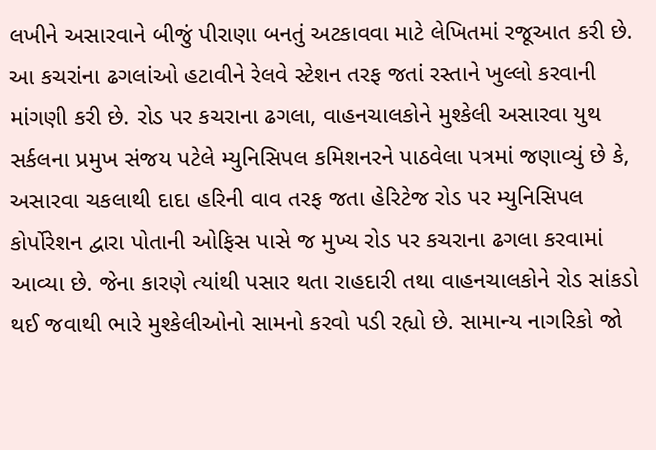લખીને અસારવાને બીજું પીરાણા બનતું અટકાવવા માટે લેખિતમાં રજૂઆત કરી છે. આ કચરાંના ઢગલાંઓ હટાવીને રેલવે સ્ટેશન તરફ જતાં રસ્તાને ખુલ્લો કરવાની માંગણી કરી છે. રોડ પર કચરાના ઢગલા, વાહનચાલકોને મુશ્કેલી અસારવા યુથ સર્કલના પ્રમુખ સંજય પટેલે મ્યુનિસિપલ કમિશનરને પાઠવેલા પત્રમાં જણાવ્યું છે કે, અસારવા ચકલાથી દાદા હરિની વાવ તરફ જતા હેરિટેજ રોડ પર મ્યુનિસિપલ કોર્પોરેશન દ્વારા પોતાની ઓફિસ પાસે જ મુખ્ય રોડ પર કચરાના ઢગલા કરવામાં આવ્યા છે. જેના કારણે ત્યાંથી પસાર થતા રાહદારી તથા વાહનચાલકોને રોડ સાંકડો થઈ જવાથી ભારે મુશ્કેલીઓનો સામનો કરવો પડી રહ્યો છે. સામાન્ય નાગરિકો જો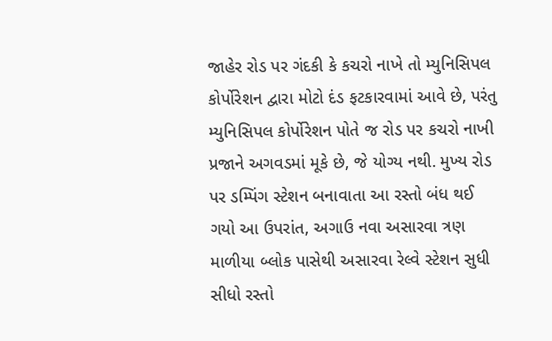જાહેર રોડ પર ગંદકી કે કચરો નાખે તો મ્યુનિસિપલ કોર્પોરેશન દ્વારા મોટો દંડ ફટકારવામાં આવે છે, પરંતુ મ્યુનિસિપલ કોર્પોરેશન પોતે જ રોડ પર કચરો નાખી પ્રજાને અગવડમાં મૂકે છે, જે યોગ્ય નથી. મુખ્ય રોડ પર ડમ્પિંગ સ્ટેશન બનાવાતા આ રસ્તો બંધ થઈ ગયો આ ઉપરાંત, અગાઉ નવા અસારવા ત્રણ માળીયા બ્લોક પાસેથી અસારવા રેલ્વે સ્ટેશન સુધી સીધો રસ્તો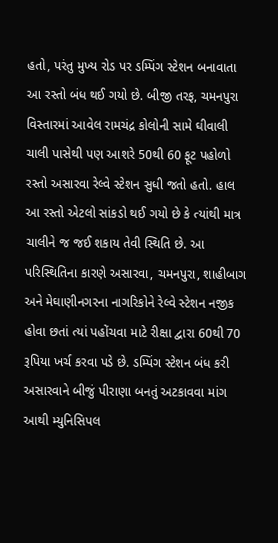હતો, પરંતુ મુખ્ય રોડ પર ડમ્પિંગ સ્ટેશન બનાવાતા આ રસ્તો બંધ થઈ ગયો છે. બીજી તરફ, ચમનપુરા વિસ્તારમાં આવેલ રામચંદ્ર કોલોની સામે ઘીવાલી ચાલી પાસેથી પણ આશરે 50થી 60 ફૂટ પહોળો રસ્તો અસારવા રેલ્વે સ્ટેશન સુધી જતો હતો. હાલ આ રસ્તો એટલો સાંકડો થઈ ગયો છે કે ત્યાંથી માત્ર ચાલીને જ જઈ શકાય તેવી સ્થિતિ છે. આ પરિસ્થિતિના કારણે અસારવા, ચમનપુરા, શાહીબાગ અને મેઘાણીનગરના નાગરિકોને રેલ્વે સ્ટેશન નજીક હોવા છતાં ત્યાં પહોંચવા માટે રીક્ષા દ્વારા 60થી 70 રૂપિયા ખર્ચ કરવા પડે છે. ડમ્પિંગ સ્ટેશન બંધ કરી અસારવાને બીજું પીરાણા બનતું અટકાવવા માંગ આથી મ્યુનિસિપલ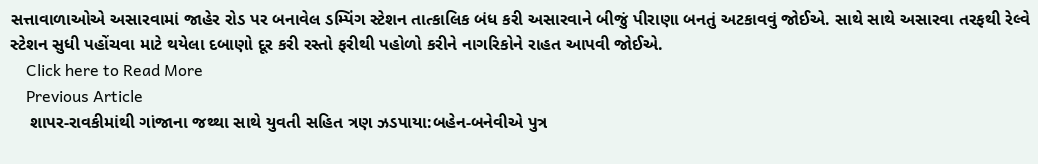સત્તાવાળાઓએ અસારવામાં જાહેર રોડ પર બનાવેલ ડમ્પિંગ સ્ટેશન તાત્કાલિક બંધ કરી અસારવાને બીજું પીરાણા બનતું અટકાવવું જોઈએ. સાથે સાથે અસારવા તરફથી રેલ્વે સ્ટેશન સુધી પહોંચવા માટે થયેલા દબાણો દૂર કરી રસ્તો ફરીથી પહોળો કરીને નાગરિકોને રાહત આપવી જોઈએ.
    Click here to Read More
    Previous Article
    શાપર-રાવકીમાંથી ગાંજાના જથ્થા સાથે યુવતી સહિત ત્રણ ઝડપાયા:બહેન-બનેવીએ પુત્ર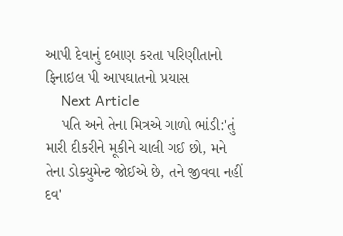આપી દેવાનું દબાણ કરતા પરિણીતાનો ફિનાઇલ પી આપઘાતનો પ્રયાસ
    Next Article
    પતિ અને તેના મિત્રએ ગાળો ભાંડી:'તું મારી દીકરીને મૂકીને ચાલી ગઈ છો, મને તેના ડોક્યુમેન્ટ જોઈએ છે, તને જીવવા નહીં દવ'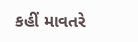કહીં માવતરે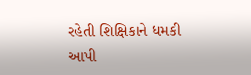રહેતી શિક્ષિકાને ધમકી આપી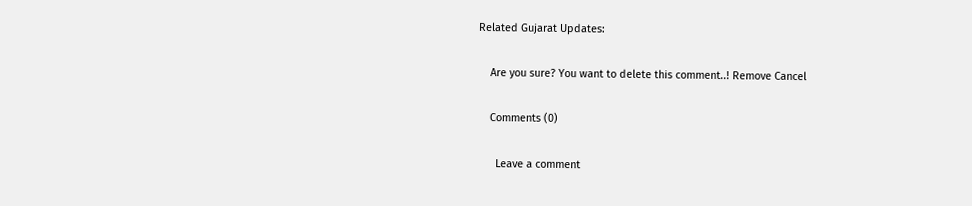Related Gujarat Updates:

    Are you sure? You want to delete this comment..! Remove Cancel

    Comments (0)

      Leave a comment